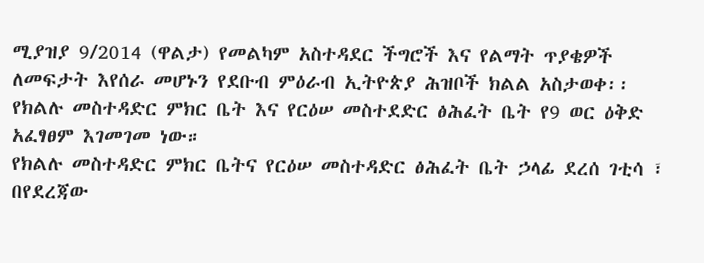ሚያዝያ 9/2014 (ዋልታ) የመልካም አስተዳደር ችግሮች እና የልማት ጥያቄዎች ለመፍታት እየሰራ መሆኑን የደቡብ ምዕራብ ኢትዮጵያ ሕዝቦች ክልል አስታወቀ፡፡
የክልሉ መስተዳድር ምክር ቤት እና የርዕሠ መስተደድር ፅሕፈት ቤት የ9 ወር ዕቅድ አፈፃፀም እገመገመ ነው።
የክልሉ መስተዳድር ምክር ቤትና የርዕሠ መስተዳድር ፅሕፈት ቤት ኃላፊ ደረሰ ገቲሳ ፣ በየደረጃው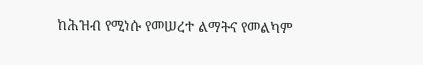ከሕዝብ የሚነሱ የመሠረተ ልማትና የመልካም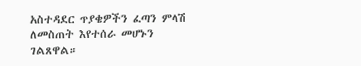አስተዳደር ጥያቄዎችን ፈጣን ምላሽ ለመስጠት እየተሰራ መሆኑን ገልጸዋል።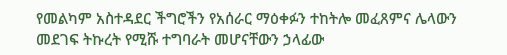የመልካም አስተዳደር ችግሮችን የአሰራር ማዕቀፉን ተከትሎ መፈጸምና ሌላውን መደገፍ ትኩረት የሚሹ ተግባራት መሆናቸውን ኃላፊው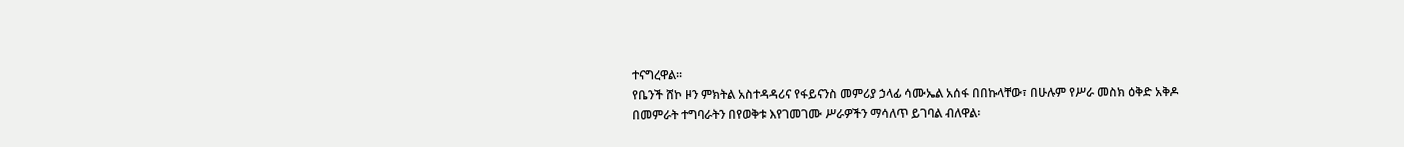ተናግረዋል፡፡
የቤንች ሸኮ ዞን ምክትል አስተዳዳሪና የፋይናንስ መምሪያ ኃላፊ ሳሙኤል አሰፋ በበኩላቸው፣ በሁሉም የሥራ መስክ ዕቅድ አቅዶ በመምራት ተግባራትን በየወቅቱ እየገመገሙ ሥራዎችን ማሳለጥ ይገባል ብለዋል፡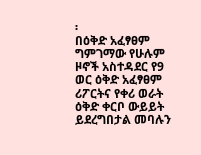፡
በዕቅድ አፈፃፀም ግምገማው የሁሉም ዞኖች አስተዳደር የ9 ወር ዕቅድ አፈፃፀም ሪፖርትና የቀሪ ወራት ዕቅድ ቀርቦ ውይይት ይደረግበታል መባሉን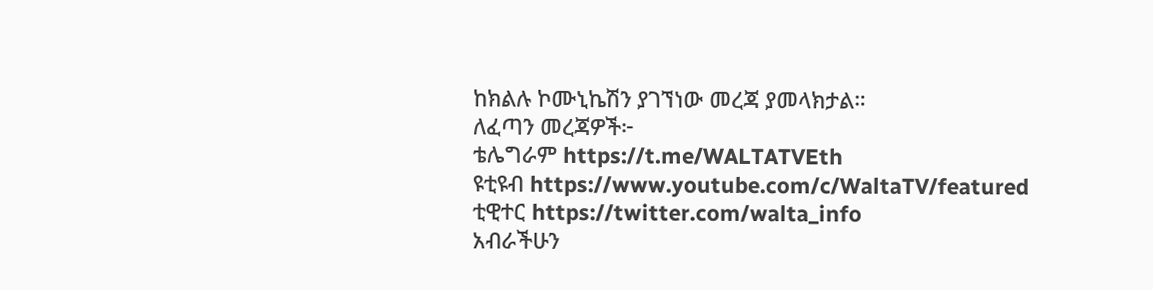ከክልሉ ኮሙኒኬሽን ያገኘነው መረጃ ያመላክታል።
ለፈጣን መረጃዎች፦
ቴሌግራም https://t.me/WALTATVEth
ዩቲዩብ https://www.youtube.com/c/WaltaTV/featured
ቲዊተር https://twitter.com/walta_info
አብራችሁን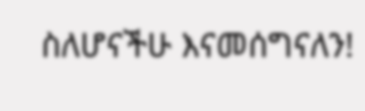ስለሆናችሁ እናመሰግናለን!